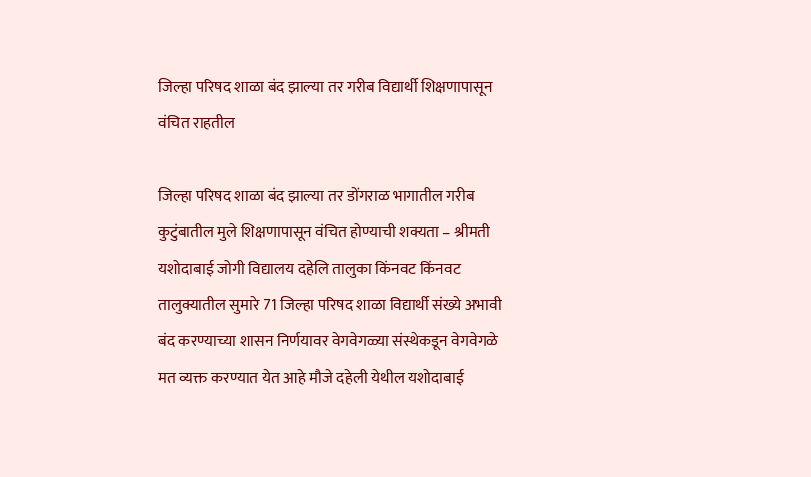जिल्हा परिषद शाळा बंद झाल्या तर गरीब विद्यार्थी शिक्षणापासून वंचित राहतील

जिल्हा परिषद शाळा बंद झाल्या तर डोंगराळ भागातील गरीब कुटुंबातील मुले शिक्षणापासून वंचित होण्याची शक्यता – श्रीमती यशोदाबाई जोगी विद्यालय दहेलि तालुका किंनवट किंनवट तालुक्यातील सुमारे 71 जिल्हा परिषद शाळा विद्यार्थी संख्ये अभावी बंद करण्याच्या शासन निर्णयावर वेगवेगळ्या संस्थेकडून वेगवेगळे मत व्यक्त करण्यात येत आहे मौजे दहेली येथील यशोदाबाई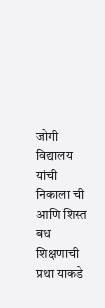जोगी विद्यालय यांची निकाला ची आणि शिस्त बध शिक्षणाची प्रथा याकडे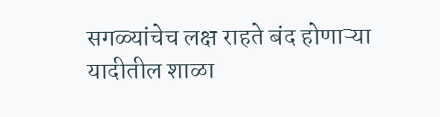सगळ्यांचेच लक्ष राहते बंद होणाऱ्या यादीतील शाळा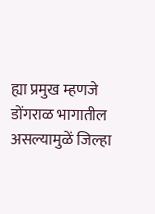ह्या प्रमुख म्हणजे डोंगराळ भागातील असल्यामुळें जिल्हा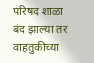परिषद शाळा बंद झाल्या तर वाहतुकीच्या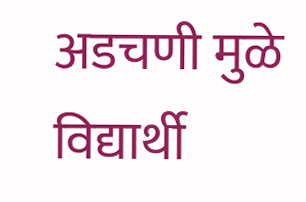अडचणी मुळे विद्यार्थी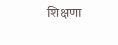शिक्षणा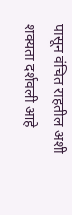पासून वंचित राहतील अशी शक्यता दर्शवली आहे